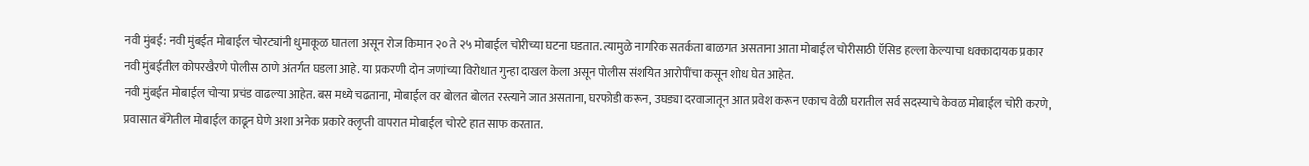नवी मुंबई: नवी मुंबईत मोबाईल चोरट्यांनी धुमाकूळ घातला असून रोज किमान २० ते २५ मोबाईल चोरीच्या घटना घडतात. त्यामुळे नागरिक सतर्कता बाळगत असताना आता मोबाईल चोरीसाठी ऍसिड हल्ला केल्याचा धक्कादायक प्रकार नवी मुंबईतील कोपरखैरणे पोलीस ठाणे अंतर्गत घडला आहे. या प्रकरणी दोन जणांच्या विरोधात गुन्हा दाखल केला असून पोलीस संशयित आरोपींचा कसून शोध घेत आहेत.
नवी मुंबईत मोबाईल चोऱ्या प्रचंड वाढल्या आहेत. बस मध्ये चढताना, मोबाईल वर बोलत बोलत रस्त्याने जात असताना, घरफोडी करून, उघड्या दरवाजातून आत प्रवेश करून एकाच वेळी घरातील सर्व सदस्याचे केवळ मोबाईल चोरी करणे, प्रवासात बॅगेतील मोबाईल काढून घेणे अशा अनेक प्रकारे क्लृप्ती वापरात मोबाईल चोरटे हात साफ करतात.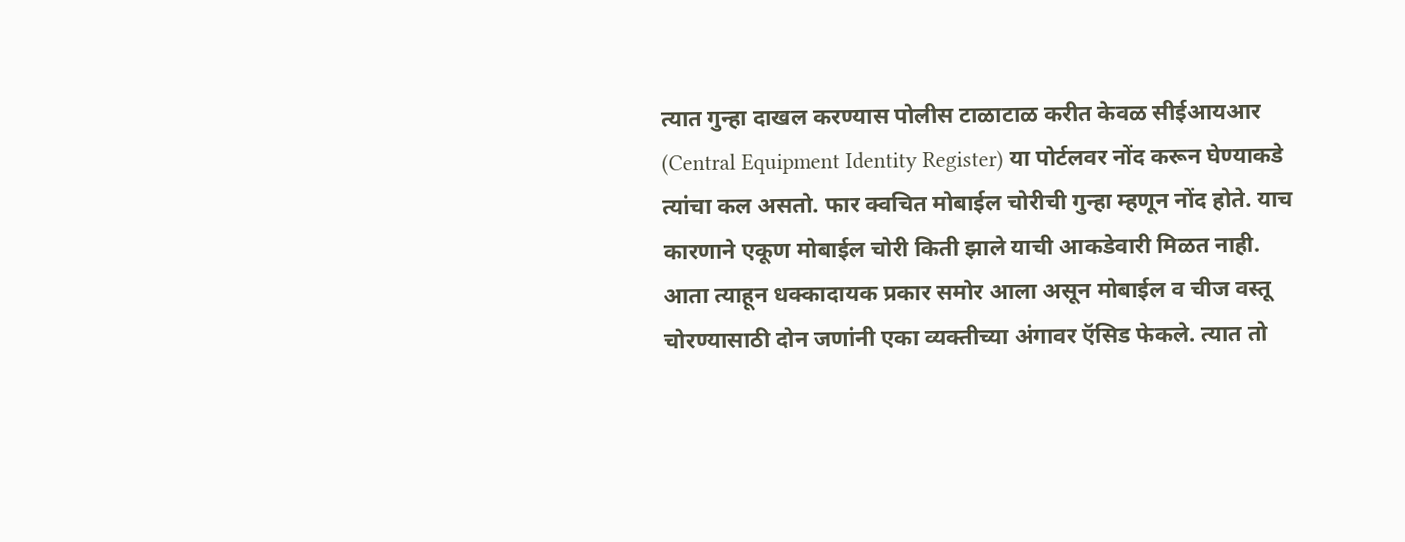त्यात गुन्हा दाखल करण्यास पोलीस टाळाटाळ करीत केवळ सीईआयआर (Central Equipment Identity Register) या पोर्टलवर नोंद करून घेण्याकडे त्यांचा कल असतो. फार क्वचित मोबाईल चोरीची गुन्हा म्हणून नोंद होते. याच कारणाने एकूण मोबाईल चोरी किती झाले याची आकडेवारी मिळत नाही.
आता त्याहून धक्कादायक प्रकार समोर आला असून मोबाईल व चीज वस्तू चोरण्यासाठी दोन जणांनी एका व्यक्तीच्या अंगावर ऍसिड फेकले. त्यात तो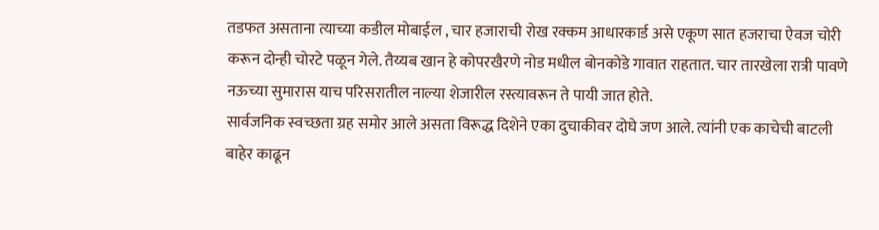तडफत असताना त्याच्या कडील मोबाईल , चार हजाराची रोख रक्कम आधारकार्ड असे एकूण सात हजराचा ऐवज चोरी करून दोन्ही चोरटे पळून गेले. तैय्यब खान हे कोपरखैरणे नोड मधील बोनकोडे गावात राहतात. चार तारखेला रात्री पावणे नऊच्या सुमारास याच परिसरातील नाल्या शेजारील रस्त्यावरून ते पायी जात होते.
सार्वजनिक स्वच्छता ग्रह समोर आले असता विरूद्ध दिशेने एका दुचाकीवर दोघे जण आले. त्यांनी एक काचेची बाटली बाहेर काढून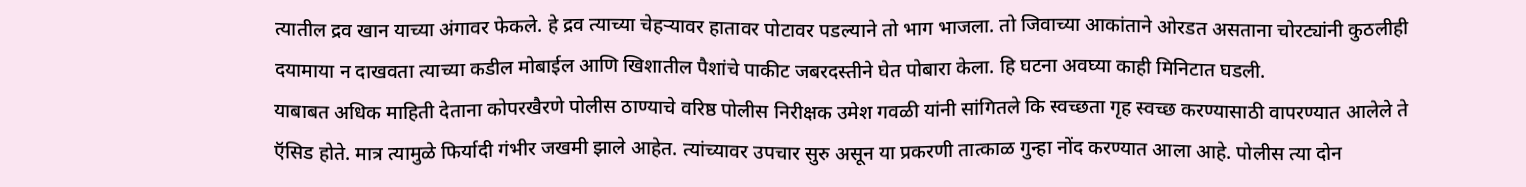त्यातील द्रव खान याच्या अंगावर फेकले. हे द्रव त्याच्या चेहऱ्यावर हातावर पोटावर पडल्याने तो भाग भाजला. तो जिवाच्या आकांताने ओरडत असताना चोरट्यांनी कुठलीही दयामाया न दाखवता त्याच्या कडील मोबाईल आणि खिशातील पैशांचे पाकीट जबरदस्तीने घेत पोबारा केला. हि घटना अवघ्या काही मिनिटात घडली.
याबाबत अधिक माहिती देताना कोपरखैरणे पोलीस ठाण्याचे वरिष्ठ पोलीस निरीक्षक उमेश गवळी यांनी सांगितले कि स्वच्छता गृह स्वच्छ करण्यासाठी वापरण्यात आलेले ते ऍसिड होते. मात्र त्यामुळे फिर्यादी गंभीर जखमी झाले आहेत. त्यांच्यावर उपचार सुरु असून या प्रकरणी तात्काळ गुन्हा नोंद करण्यात आला आहे. पोलीस त्या दोन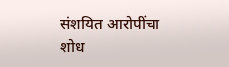संशयित आरोपींचा शोध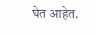घेत आहेत.